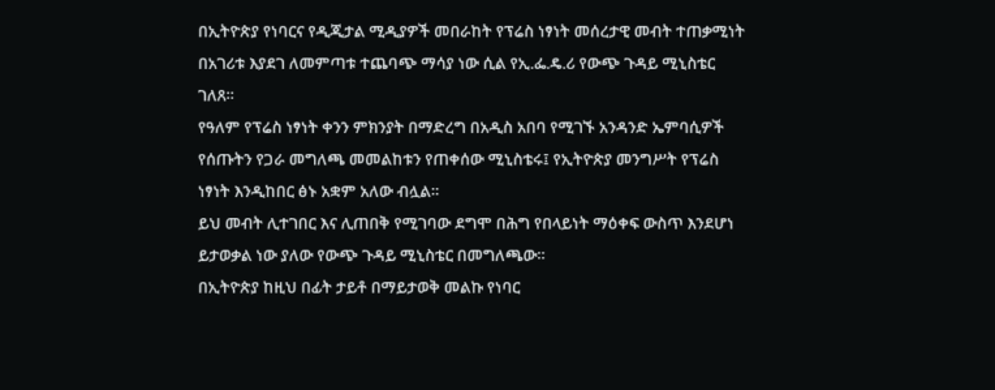በኢትዮጵያ የነባርና የዲጂታል ሚዲያዎች መበራከት የፕሬስ ነፃነት መሰረታዊ መብት ተጠቃሚነት በአገሪቱ እያደገ ለመምጣቱ ተጨባጭ ማሳያ ነው ሲል የኢ.ፌ.ዴ.ሪ የውጭ ጉዳይ ሚኒስቴር ገለጸ።
የዓለም የፕሬስ ነፃነት ቀንን ምክንያት በማድረግ በአዲስ አበባ የሚገኙ አንዳንድ ኤምባሲዎች የሰጡትን የጋራ መግለጫ መመልከቱን የጠቀሰው ሚኒስቴሩ፤ የኢትዮጵያ መንግሥት የፕሬስ ነፃነት እንዲከበር ፅኑ አቋም አለው ብሏል።
ይህ መብት ሊተገበር እና ሊጠበቅ የሚገባው ደግሞ በሕግ የበላይነት ማዕቀፍ ውስጥ እንደሆነ ይታወቃል ነው ያለው የውጭ ጉዳይ ሚኒስቴር በመግለጫው።
በኢትዮጵያ ከዚህ በፊት ታይቶ በማይታወቅ መልኩ የነባር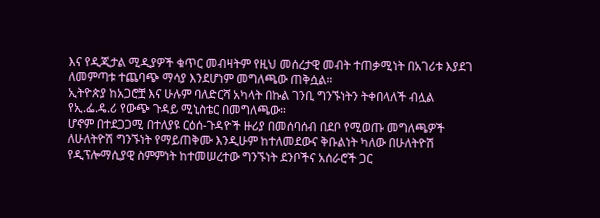እና የዲጂታል ሚዲያዎች ቁጥር መብዛትም የዚህ መሰረታዊ መብት ተጠቃሚነት በአገሪቱ እያደገ ለመምጣቱ ተጨባጭ ማሳያ እንደሆነም መግለጫው ጠቅሷል።
ኢትዮጵያ ከአጋሮቿ እና ሁሉም ባለድርሻ አካላት በኩል ገንቢ ግንኙነትን ትቀበላለች ብሏል የኢ.ፌ.ዴ.ሪ የውጭ ጉዳይ ሚኒስቴር በመግለጫው።
ሆኖም በተደጋጋሚ በተለያዩ ርዕሰ-ጉዳዮች ዙሪያ በመሰባሰብ በደቦ የሚወጡ መግለጫዎች ለሁለትዮሽ ግንኙነት የማይጠቅሙ እንዲሁም ከተለመደውና ቅቡልነት ካለው በሁለትዮሽ የዲፕሎማሲያዊ ስምምነት ከተመሠረተው ግንኙነት ደንቦችና አሰራሮች ጋር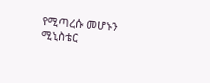የሚጣረሱ መሆኑን ሚኒስቴር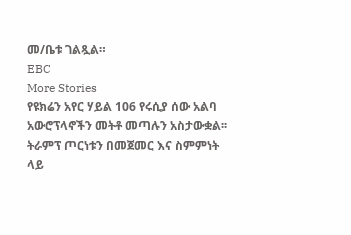መ/ቤቱ ገልጿል።
EBC
More Stories
የዩክሬን አየር ሃይል 106 የሩሲያ ሰው አልባ አውሮፕላኖችን መትቶ መጣሉን አስታውቋል፡፡
ትራምፕ ጦርነቱን በመጀመር እና ስምምነት ላይ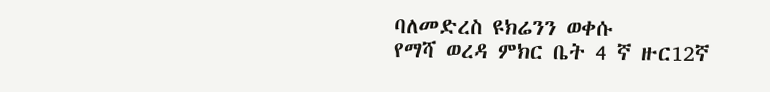ባለመድረስ ዩክሬንን ወቀሱ
የማሻ ወረዳ ምክር ቤት 4 ኛ ዙር12ኛ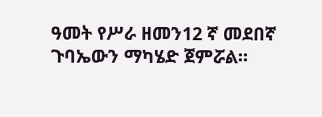ዓመት የሥራ ዘመን12 ኛ መደበኛ ጉባኤውን ማካሄድ ጀምሯል።